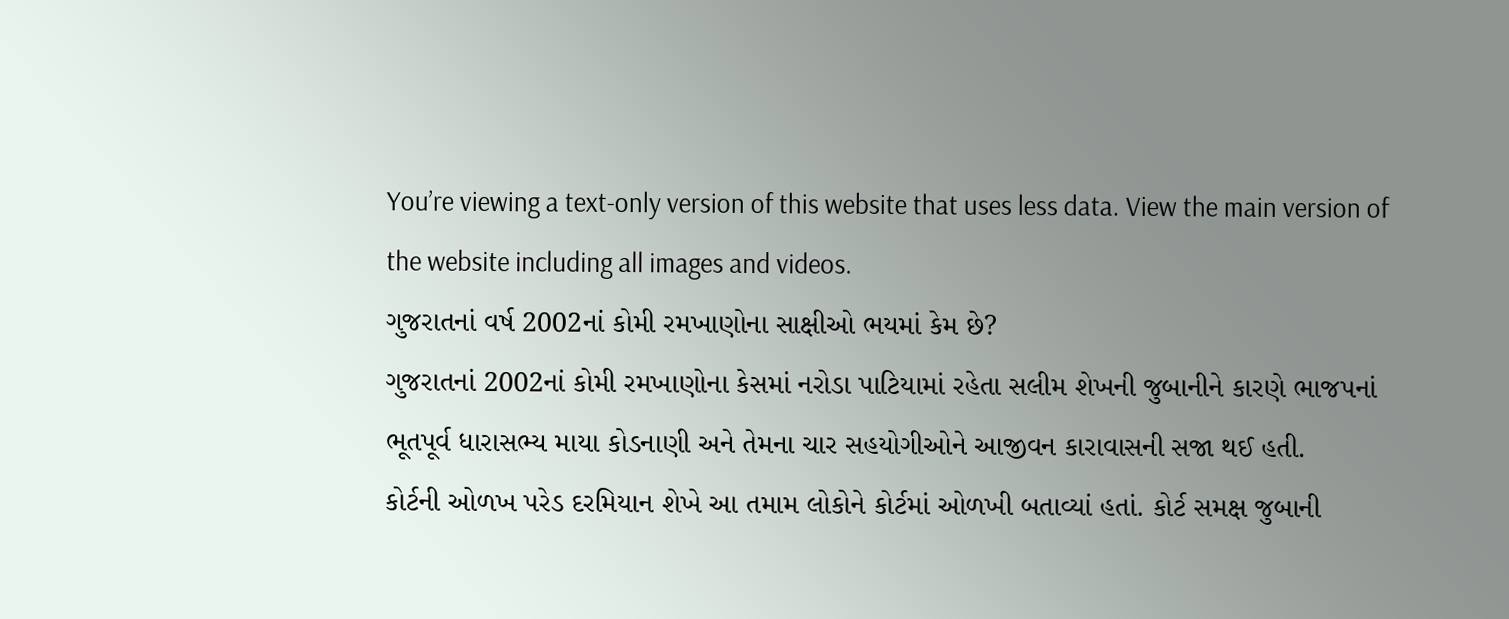You’re viewing a text-only version of this website that uses less data. View the main version of the website including all images and videos.
ગુજરાતનાં વર્ષ 2002નાં કોમી રમખાણોના સાક્ષીઓ ભયમાં કેમ છે?
ગુજરાતનાં 2002નાં કોમી રમખાણોના કેસમાં નરોડા પાટિયામાં રહેતા સલીમ શેખની જુબાનીને કારણે ભાજપનાં ભૂતપૂર્વ ધારાસભ્ય માયા કોડનાણી અને તેમના ચાર સહયોગીઓને આજીવન કારાવાસની સજા થઈ હતી.
કોર્ટની ઓળખ પરેડ દરમિયાન શેખે આ તમામ લોકોને કોર્ટમાં ઓળખી બતાવ્યાં હતાં. કોર્ટ સમક્ષ જુબાની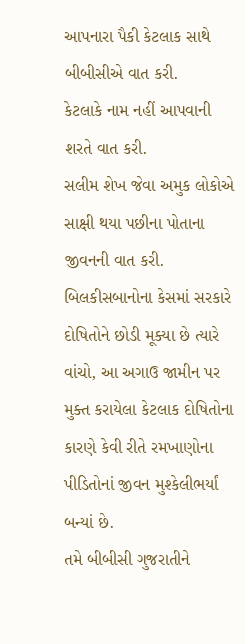આપનારા પૈકી કેટલાક સાથે બીબીસીએ વાત કરી.
કેટલાકે નામ નહીં આપવાની શરતે વાત કરી.
સલીમ શેખ જેવા અમુક લોકોએ સાક્ષી થયા પછીના પોતાના જીવનની વાત કરી.
બિલકીસબાનોના કેસમાં સરકારે દોષિતોને છોડી મૂક્યા છે ત્યારે વાંચો, આ અગાઉ જામીન પર મુક્ત કરાયેલા કેટલાક દોષિતોના કારણે કેવી રીતે રમખાણોના પીડિતોનાં જીવન મુશ્કેલીભર્યાં બન્યાં છે.
તમે બીબીસી ગુજરાતીને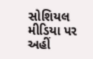સોશિયલ મીડિયા પર અહીં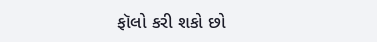ફૉલો કરી શકો છો